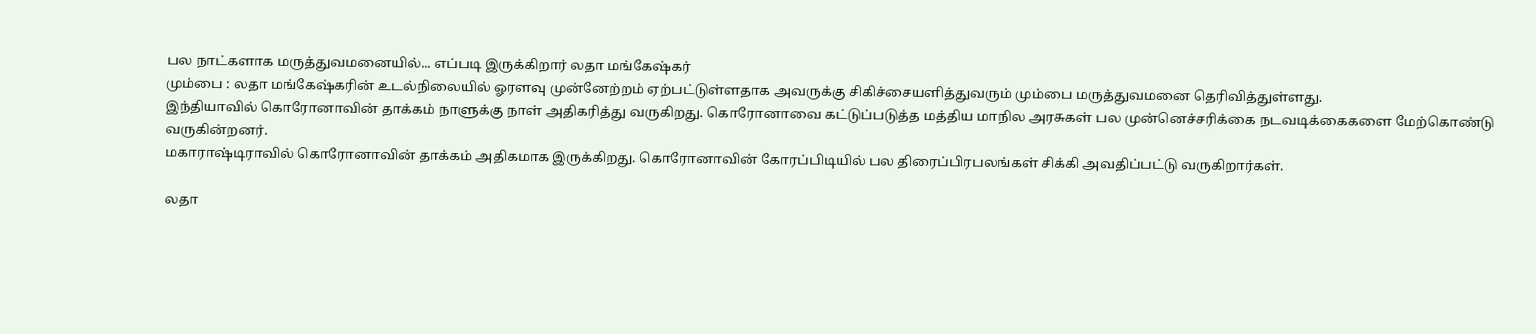பல நாட்களாக மருத்துவமனையில்... எப்படி இருக்கிறார் லதா மங்கேஷ்கர்
மும்பை : லதா மங்கேஷ்கரின் உடல்நிலையில் ஓரளவு முன்னேற்றம் ஏற்பட்டுள்ளதாக அவருக்கு சிகிச்சையளித்துவரும் மும்பை மருத்துவமனை தெரிவித்துள்ளது.
இந்தியாவில் கொரோனாவின் தாக்கம் நாளுக்கு நாள் அதிகரித்து வருகிறது. கொரோனாவை கட்டுப்படுத்த மத்திய மாநில அரசுகள் பல முன்னெச்சரிக்கை நடவடிக்கைகளை மேற்கொண்டு வருகின்றனர்.
மகாராஷ்டிராவில் கொரோனாவின் தாக்கம் அதிகமாக இருக்கிறது. கொரோனாவின் கோரப்பிடியில் பல திரைப்பிரபலங்கள் சிக்கி அவதிப்பட்டு வருகிறார்கள்.

லதா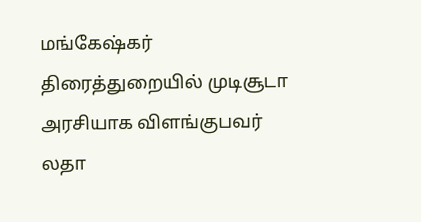மங்கேஷ்கர்
திரைத்துறையில் முடிசூடா அரசியாக விளங்குபவர் லதா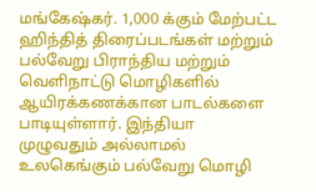மங்கேஷ்கர். 1,000 க்கும் மேற்பட்ட ஹிந்தித் திரைப்படங்கள் மற்றும் பல்வேறு பிராந்திய மற்றும் வெளிநாட்டு மொழிகளில் ஆயிரக்கணக்கான பாடல்களை பாடியுள்ளார். இந்தியா முழுவதும் அல்லாமல் உலகெங்கும் பல்வேறு மொழி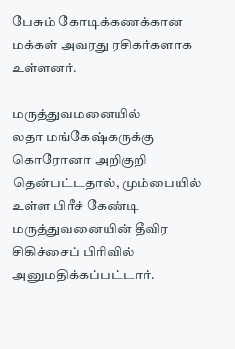பேசும் கோடிக்கணக்கான மக்கள் அவரது ரசிகர்களாக உள்ளனர்.

மருத்துவமனையில்
லதா மங்கேஷ்கருக்கு கொரோனா அறிகுறி தென்பட்டதால், மும்பையில் உள்ள பிரீச் கேண்டி மருத்துவனையின் தீவிர சிகிச்சைப் பிரிவில் அனுமதிக்கப்பட்டார்.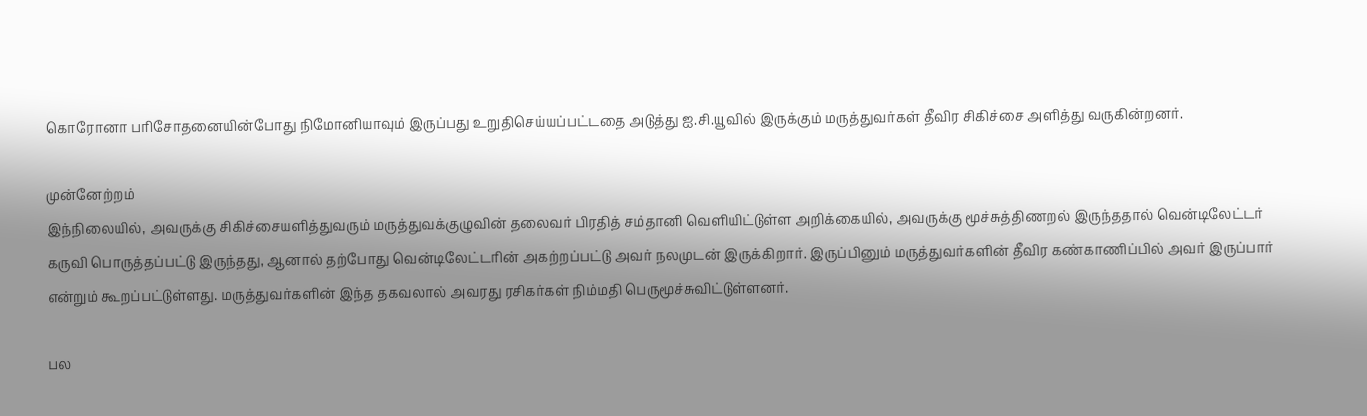கொரோனா பரிசோதனையின்போது நிமோனியாவும் இருப்பது உறுதிசெய்யப்பட்டதை அடுத்து ஐ.சி.யூவில் இருக்கும் மருத்துவர்கள் தீவிர சிகிச்சை அளித்து வருகின்றனர்.

முன்னேற்றம்
இந்நிலையில், அவருக்கு சிகிச்சையளித்துவரும் மருத்துவக்குழுவின் தலைவர் பிரதித் சம்தானி வெளியிட்டுள்ள அறிக்கையில், அவருக்கு மூச்சுத்திணறல் இருந்ததால் வென்டிலேட்டர் கருவி பொருத்தப்பட்டு இருந்தது, ஆனால் தற்போது வென்டிலேட்டரின் அகற்றப்பட்டு அவர் நலமுடன் இருக்கிறார். இருப்பினும் மருத்துவர்களின் தீவிர கண்காணிப்பில் அவர் இருப்பார் என்றும் கூறப்பட்டுள்ளது. மருத்துவர்களின் இந்த தகவலால் அவரது ரசிகர்கள் நிம்மதி பெருமூச்சுவிட்டுள்ளனர்.

பல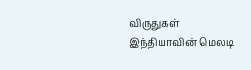விருதுகள்
இந்தியாவின் மெலடி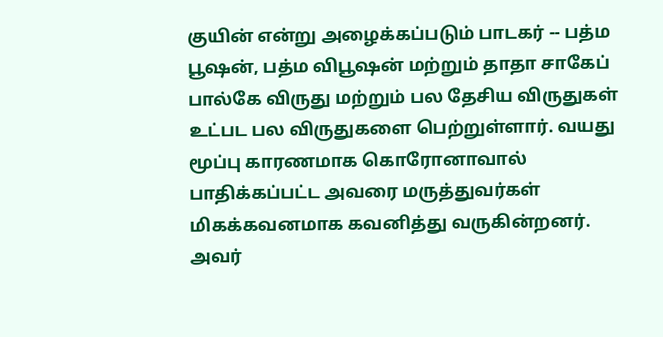குயின் என்று அழைக்கப்படும் பாடகர் -- பத்ம பூஷன், பத்ம விபூஷன் மற்றும் தாதா சாகேப் பால்கே விருது மற்றும் பல தேசிய விருதுகள் உட்பட பல விருதுகளை பெற்றுள்ளார். வயது மூப்பு காரணமாக கொரோனாவால் பாதிக்கப்பட்ட அவரை மருத்துவர்கள் மிகக்கவனமாக கவனித்து வருகின்றனர். அவர்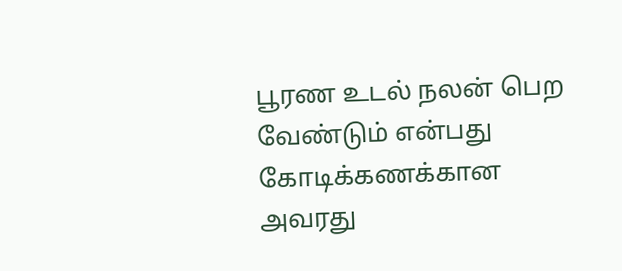பூரண உடல் நலன் பெற வேண்டும் என்பது கோடிக்கணக்கான அவரது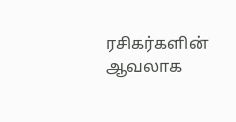ரசிகர்களின் ஆவலாக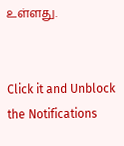உள்ளது.


Click it and Unblock the Notifications